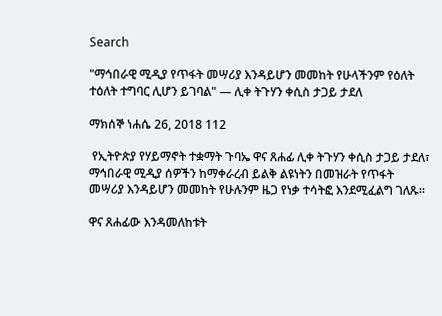Search

"ማኅበራዊ ሚዲያ የጥፋት መሣሪያ እንዳይሆን መመከት የሁላችንም የዕለት ተዕለት ተግባር ሊሆን ይገባል" — ሊቀ ትጉሃን ቀሲስ ታጋይ ታደለ

ማክሰኞ ነሐሴ 26, 2018 112

 የኢትዮጵያ የሃይማኖት ተቋማት ጉባኤ ዋና ጸሐፊ ሊቀ ትጉሃን ቀሲስ ታጋይ ታደለ፣ ማኅበራዊ ሚዲያ ሰዎችን ከማቀራረብ ይልቅ ልዩነትን በመዝራት የጥፋት መሣሪያ እንዳይሆን መመከት የሁሉንም ዜጋ የነቃ ተሳትፎ እንደሚፈልግ ገለጹ።

ዋና ጸሐፊው እንዳመለከቱት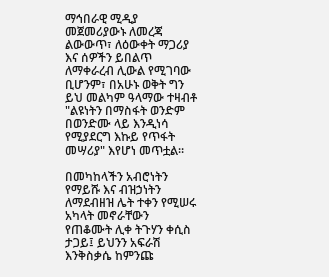ማኅበራዊ ሚዲያ መጀመሪያውኑ ለመረጃ ልውውጥ፣ ለዕውቀት ማጋሪያ እና ሰዎችን ይበልጥ ለማቀራረብ ሊውል የሚገባው ቢሆንም፣ በአሁኑ ወቅት ግን ይህ መልካም ዓላማው ተዛብቶ "ልዩነትን በማስፋት ወንድም በወንድሙ ላይ እንዲነሳ የሚያደርግ እኩይ የጥፋት መሣሪያ" እየሆነ መጥቷል።

በመካከላችን አብሮነትን የማይሹ እና ብዝኃነትን ለማደብዘዝ ሌት ተቀን የሚሠሩ አካላት መኖራቸውን የጠቆሙት ሊቀ ትጉሃን ቀሲስ ታጋይ፤ ይህንን አፍራሽ እንቅስቃሴ ከምንጩ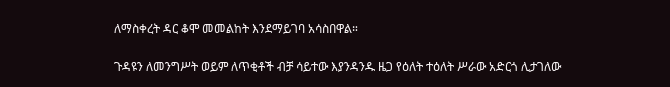ለማስቀረት ዳር ቆሞ መመልከት እንደማይገባ አሳስበዋል።

ጉዳዩን ለመንግሥት ወይም ለጥቂቶች ብቻ ሳይተው እያንዳንዱ ዜጋ የዕለት ተዕለት ሥራው አድርጎ ሊታገለው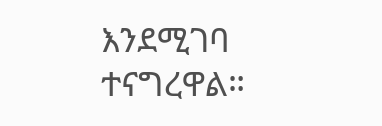እንደሚገባ ተናግረዋል።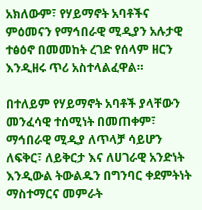አክለውም፣ የሃይማኖት አባቶችና ምዕመናን የማኅበራዊ ሚዲያን አሉታዊ ተፅዕኖ በመመከት ረገድ የሰላም ዘርን እንዲዘሩ ጥሪ አስተላልፈዋል።

በተለይም የሃይማኖት አባቶች ያላቸውን መንፈሳዊ ተሰሚነት በመጠቀም፣ ማኅበራዊ ሚዲያ ለጥላቻ ሳይሆን ለፍቅር፣ ለይቅርታ እና ለሀገራዊ አንድነት እንዲውል ትውልዱን በግንባር ቀደምትነት ማስተማርና መምራት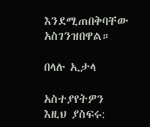እንደሚጠበቅባቸው አስገንዝበዋል።

በላሉ ኢታላ

አስተያየትዎን እዚህ ያስፍሩ: